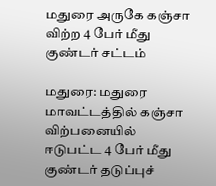மதுரை அருகே கஞ்சா விற்ற 4 பேர் மீது குண்டர் சட்டம்

மதுரை: மதுரை மாவட்டத்தில் கஞ்சா விற்பனையில் ஈடுபட்ட 4 பேர் மீது குண்டர் தடுப்புச்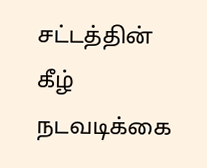சட்டத்தின் கீழ் நடவடிக்கை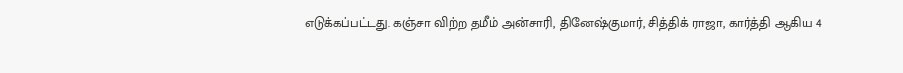எடுக்கப்பட்டது. கஞ்சா விற்ற தமீம் அன்சாரி, தினேஷ்குமார், சித்திக் ராஜா, கார்த்தி ஆகிய 4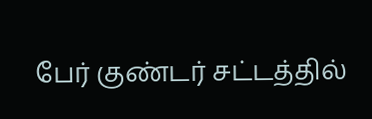பேர் குண்டர் சட்டத்தில்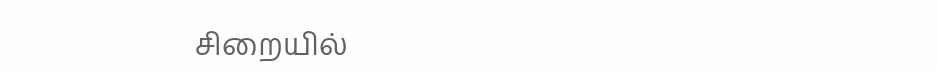சிறையில்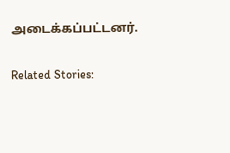அடைக்கப்பட்டனர்.

Related Stories: